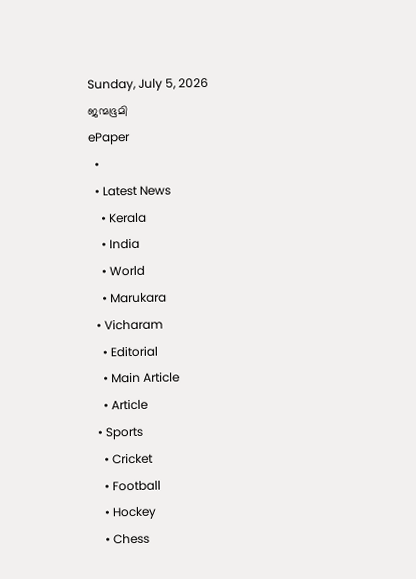Sunday, July 5, 2026
ജന്മഭൂമി
ePaper
  •
  • Latest News
    • Kerala
    • India
    • World
    • Marukara
  • Vicharam
    • Editorial
    • Main Article
    • Article
  • Sports
    • Cricket
    • Football
    • Hockey
    • Chess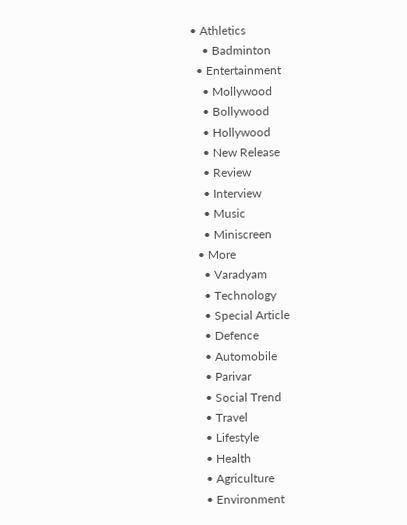• Athletics
    • Badminton
  • Entertainment
    • Mollywood
    • Bollywood
    • Hollywood
    • New Release
    • Review
    • Interview
    • Music
    • Miniscreen
  • More
    • Varadyam
    • Technology
    • Special Article
    • Defence
    • Automobile
    • Parivar
    • Social Trend
    • Travel
    • Lifestyle
    • Health
    • Agriculture
    • Environment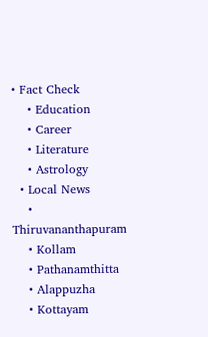• Fact Check
    • Education
    • Career
    • Literature
    • Astrology
  • Local News
    • Thiruvananthapuram
    • Kollam
    • Pathanamthitta
    • Alappuzha
    • Kottayam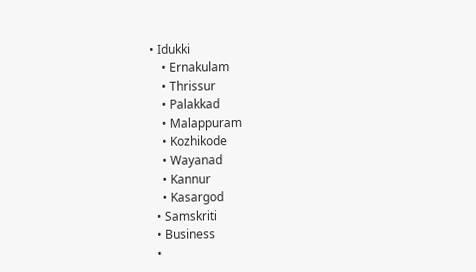• Idukki
    • Ernakulam
    • Thrissur
    • Palakkad
    • Malappuram
    • Kozhikode
    • Wayanad
    • Kannur
    • Kasargod
  • Samskriti
  • Business
  •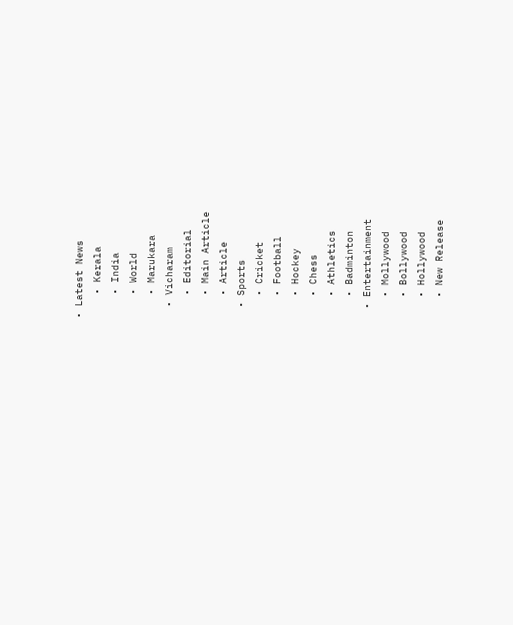• Latest News
    • Kerala
    • India
    • World
    • Marukara
  • Vicharam
    • Editorial
    • Main Article
    • Article
  • Sports
    • Cricket
    • Football
    • Hockey
    • Chess
    • Athletics
    • Badminton
  • Entertainment
    • Mollywood
    • Bollywood
    • Hollywood
    • New Release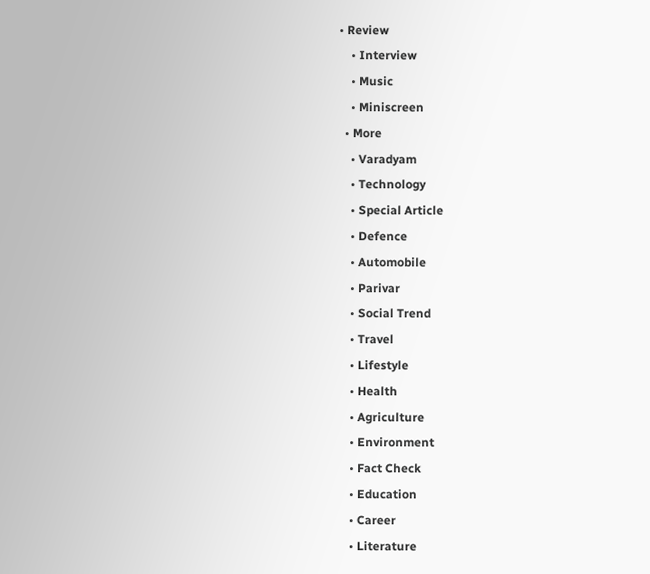• Review
    • Interview
    • Music
    • Miniscreen
  • More
    • Varadyam
    • Technology
    • Special Article
    • Defence
    • Automobile
    • Parivar
    • Social Trend
    • Travel
    • Lifestyle
    • Health
    • Agriculture
    • Environment
    • Fact Check
    • Education
    • Career
    • Literature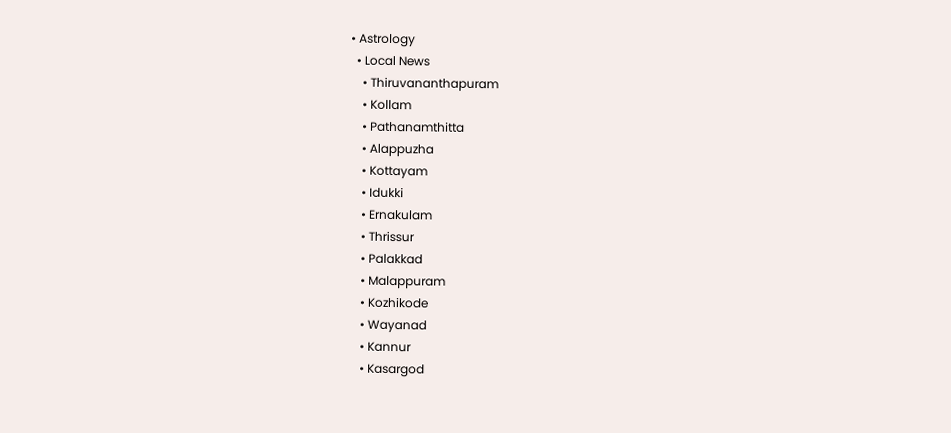• Astrology
  • Local News
    • Thiruvananthapuram
    • Kollam
    • Pathanamthitta
    • Alappuzha
    • Kottayam
    • Idukki
    • Ernakulam
    • Thrissur
    • Palakkad
    • Malappuram
    • Kozhikode
    • Wayanad
    • Kannur
    • Kasargod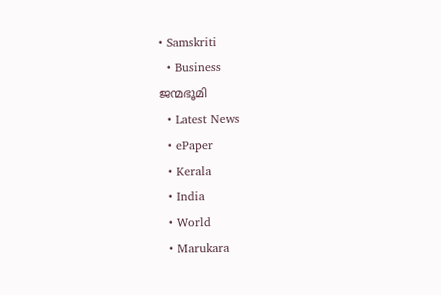• Samskriti
  • Business
ജന്മഭൂമി
  • Latest News
  • ePaper
  • Kerala
  • India
  • World
  • Marukara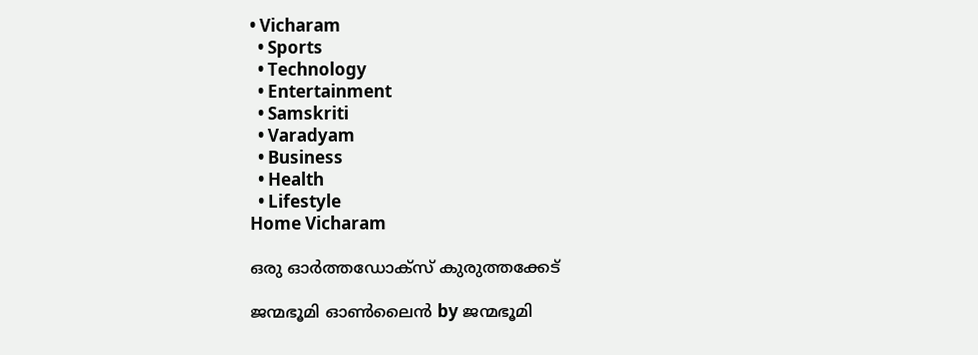• Vicharam
  • Sports
  • Technology
  • Entertainment
  • Samskriti
  • Varadyam
  • Business
  • Health
  • Lifestyle
Home Vicharam

ഒരു ഓര്‍ത്തഡോക്സ്‌ കുരുത്തക്കേട്‌

ജന്മഭൂമി ഓണ്‍ലൈന്‍ by ജന്മഭൂമി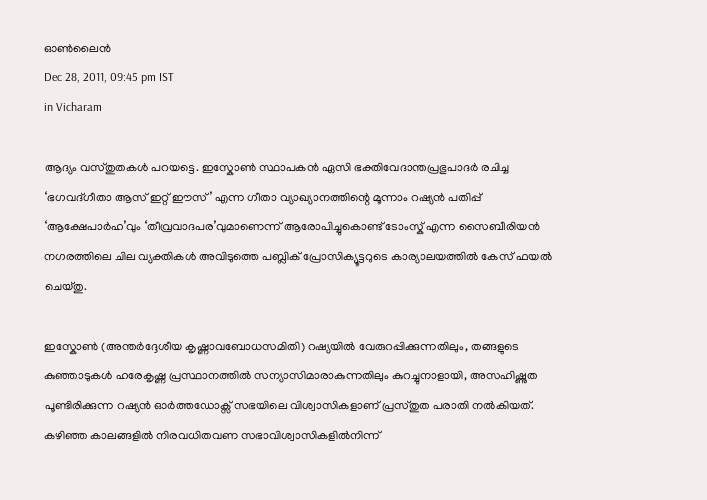ഓണ്‍ലൈന്‍
Dec 28, 2011, 09:45 pm IST
in Vicharam

ആദ്യം വസ്തുതകള്‍ പറയട്ടെ. ഇസ്കോണ്‍ സ്ഥാപകന്‍ ഏസി ഭക്തിവേദാന്തപ്രഭുപാദര്‍ രചിച്ച ‘ഭഗവദ്ഗീതാ ആസ്‌ ഇറ്റ്‌ ഈസ്‌’ എന്ന ഗീതാ വ്യാഖ്യാനത്തിന്റെ മൂന്നാം റഷ്യന്‍ പതിപ്പ്‌ ‘ആക്ഷേപാര്‍ഹ’വും ‘തീവ്രവാദപര’വുമാണെന്ന്‌ ആരോപിച്ചുകൊണ്ട്‌ ടോംസ്ക്‌ എന്ന സൈബീരിയന്‍ നഗരത്തിലെ ചില വ്യക്തികള്‍ അവിടുത്തെ പബ്ലിക്‌ പ്രോസിക്യൂട്ടറുടെ കാര്യാലയത്തില്‍ കേസ്‌ ഫയല്‍ ചെയ്തു.

ഇസ്കോണ്‍ (അന്തര്‍ദ്ദേശീയ കൃഷ്ണാവബോധസമിതി) റഷ്യയില്‍ വേരുറപ്പിക്കുന്നതിലും, തങ്ങളുടെ കുഞ്ഞാടുകള്‍ ഹരേകൃഷ്ണ പ്രസ്ഥാനത്തില്‍ സന്യാസിമാരാകുന്നതിലും കുറച്ചുനാളായി, അസഹിഷ്ണുത പൂണ്ടിരിക്കുന്ന റഷ്യന്‍ ഓര്‍ത്തഡോക്സ്‌ സഭയിലെ വിശ്വാസികളാണ്‌ പ്രസ്തുത പരാതി നല്‍കിയത്‌. കഴിഞ്ഞ കാലങ്ങളില്‍ നിരവധിതവണ സഭാവിശ്വാസികളില്‍നിന്ന്‌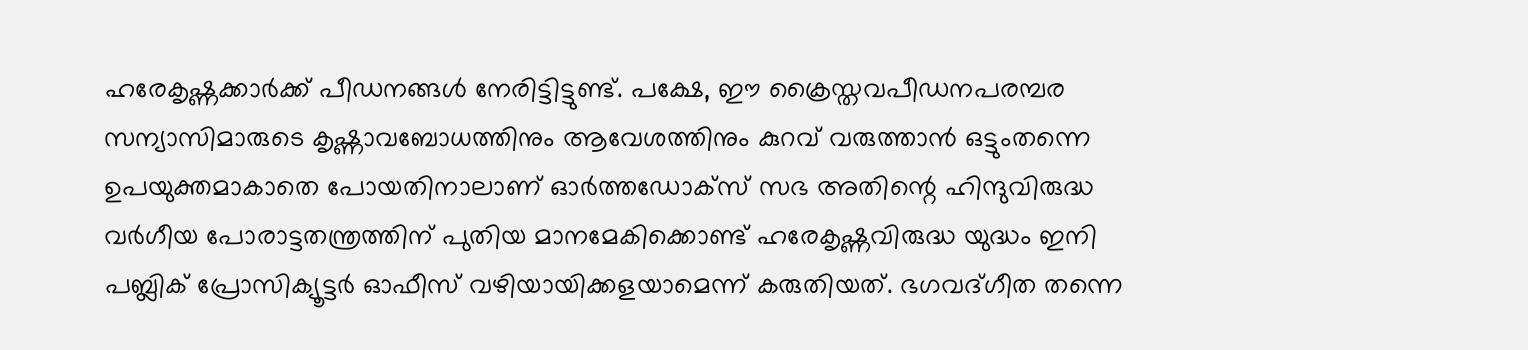ഹരേകൃഷ്ണക്കാര്‍ക്ക്‌ പീഡനങ്ങള്‍ നേരിട്ടിട്ടുണ്ട്‌. പക്ഷേ, ഈ ക്രൈസ്തവപീഡനപരമ്പര സന്യാസിമാരുടെ കൃഷ്ണാവബോധത്തിനും ആവേശത്തിനും കുറവ്‌ വരുത്താന്‍ ഒട്ടുംതന്നെ ഉപയുക്തമാകാതെ പോയതിനാലാണ്‌ ഓര്‍ത്തഡോക്സ്‌ സഭ അതിന്റെ ഹിന്ദുവിരുദ്ധ വര്‍ഗീയ പോരാട്ടതന്ത്രത്തിന്‌ പുതിയ മാനമേകിക്കൊണ്ട്‌ ഹരേകൃഷ്ണവിരുദ്ധ യുദ്ധം ഇനി പബ്ലിക്‌ പ്രോസിക്യൂട്ടര്‍ ഓഫീസ്‌ വഴിയായിക്കളയാമെന്ന്‌ കരുതിയത്‌. ഭഗവദ്ഗീത തന്നെ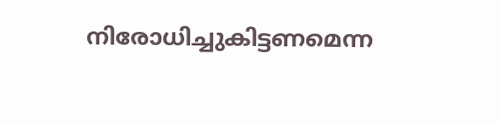നിരോധിച്ചുകിട്ടണമെന്ന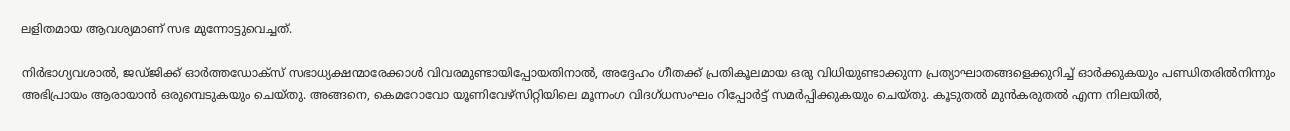ലളിതമായ ആവശ്യമാണ്‌ സഭ മുന്നോട്ടുവെച്ചത്‌.

നിര്‍ഭാഗ്യവശാല്‍, ജഡ്ജിക്ക്‌ ഓര്‍ത്തഡോക്സ്‌ സഭാധ്യക്ഷന്മാരേക്കാള്‍ വിവരമുണ്ടായിപ്പോയതിനാല്‍, അദ്ദേഹം ഗീതക്ക്‌ പ്രതികൂലമായ ഒരു വിധിയുണ്ടാക്കുന്ന പ്രത്യാഘാതങ്ങളെക്കുറിച്ച്‌ ഓര്‍ക്കുകയും പണ്ഡിതരില്‍നിന്നും അഭിപ്രായം ആരായാന്‍ ഒരുമ്പെടുകയും ചെയ്തു. അങ്ങനെ, കെമറോവോ യൂണിവേഴ്സിറ്റിയിലെ മൂന്നംഗ വിദഗ്ധസംഘം റിപ്പോര്‍ട്ട്‌ സമര്‍പ്പിക്കുകയും ചെയ്തു. കൂടുതല്‍ മുന്‍കരുതല്‍ എന്ന നിലയില്‍,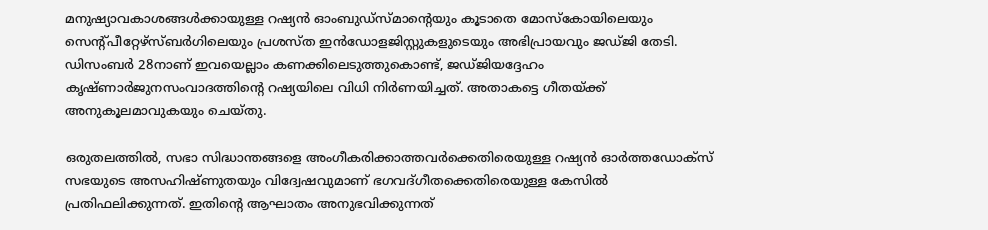മനുഷ്യാവകാശങ്ങള്‍ക്കായുള്ള റഷ്യന്‍ ഓംബുഡ്സ്മാന്റെയും കൂടാതെ മോസ്കോയിലെയും സെന്റ്പീറ്റേഴ്സ്ബര്‍ഗിലെയും പ്രശസ്ത ഇന്‍ഡോളജിസ്റ്റുകളുടെയും അഭിപ്രായവും ജഡ്ജി തേടി. ഡിസംബര്‍ 28നാണ്‌ ഇവയെല്ലാം കണക്കിലെടുത്തുകൊണ്ട്‌, ജഡ്ജിയദ്ദേഹം കൃഷ്ണാര്‍ജുനസംവാദത്തിന്റെ റഷ്യയിലെ വിധി നിര്‍ണയിച്ചത്‌. അതാകട്ടെ ഗീതയ്‌ക്ക്‌ അനുകൂലമാവുകയും ചെയ്തു.

ഒരുതലത്തില്‍, സഭാ സിദ്ധാന്തങ്ങളെ അംഗീകരിക്കാത്തവര്‍ക്കെതിരെയുള്ള റഷ്യന്‍ ഓര്‍ത്തഡോക്സ്‌ സഭയുടെ അസഹിഷ്ണുതയും വിദ്വേഷവുമാണ്‌ ഭഗവദ്ഗീതക്കെതിരെയുള്ള കേസില്‍ പ്രതിഫലിക്കുന്നത്‌. ഇതിന്റെ ആഘാതം അനുഭവിക്കുന്നത്‌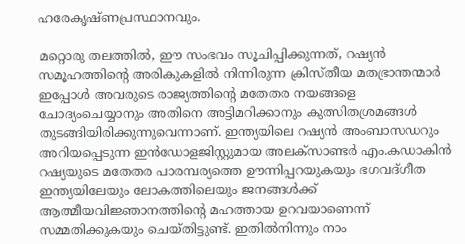ഹരേകൃഷ്ണപ്രസ്ഥാനവും.

മറ്റൊരു തലത്തില്‍, ഈ സംഭവം സൂചിപ്പിക്കുന്നത്‌, റഷ്യന്‍ സമൂഹത്തിന്റെ അരികുകളില്‍ നിന്നിരുന്ന ക്രിസ്തീയ മതഭ്രാന്തന്മാര്‍ ഇപ്പോള്‍ അവരുടെ രാജ്യത്തിന്റെ മതേതര നയങ്ങളെ ചോദ്യംചെയ്യാനും അതിനെ അട്ടിമറിക്കാനും കുത്സിതശ്രമങ്ങള്‍ തുടങ്ങിയിരിക്കുന്നുവെന്നാണ്‌. ഇന്ത്യയിലെ റഷ്യന്‍ അംബാസഡറും അറിയപ്പെടുന്ന ഇന്‍ഡോളജിസ്റ്റുമായ അലക്സാണ്ടര്‍ എം.കഡാകിന്‍ റഷ്യയുടെ മതേതര പാരമ്പര്യത്തെ ഊന്നിപ്പറയുകയും ഭഗവദ്ഗീത ഇന്ത്യയിലേയും ലോകത്തിലെയും ജനങ്ങള്‍ക്ക്‌ ആത്മീയവിജ്ഞാനത്തിന്റെ മഹത്തായ ഉറവയാണെന്ന്‌ സമ്മതിക്കുകയും ചെയ്തിട്ടുണ്ട്‌. ഇതില്‍നിന്നും നാം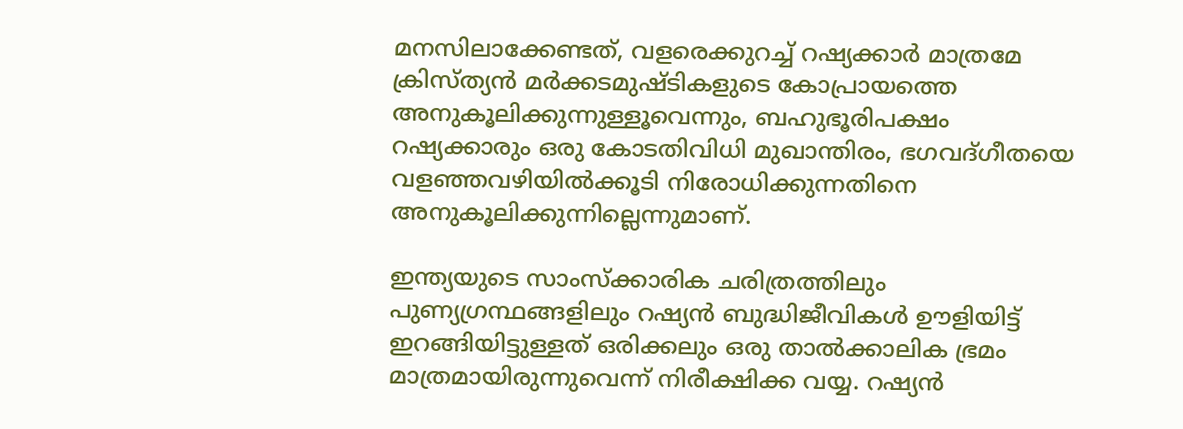മനസിലാക്കേണ്ടത്‌, വളരെക്കുറച്ച്‌ റഷ്യക്കാര്‍ മാത്രമേ ക്രിസ്ത്യന്‍ മര്‍ക്കടമുഷ്ടികളുടെ കോപ്രായത്തെ അനുകൂലിക്കുന്നുള്ളൂവെന്നും, ബഹുഭൂരിപക്ഷം റഷ്യക്കാരും ഒരു കോടതിവിധി മുഖാന്തിരം, ഭഗവദ്ഗീതയെ വളഞ്ഞവഴിയില്‍ക്കൂടി നിരോധിക്കുന്നതിനെ അനുകൂലിക്കുന്നില്ലെന്നുമാണ്‌.

ഇന്ത്യയുടെ സാംസ്ക്കാരിക ചരിത്രത്തിലും പുണ്യഗ്രന്ഥങ്ങളിലും റഷ്യന്‍ ബുദ്ധിജീവികള്‍ ഊളിയിട്ട്‌ ഇറങ്ങിയിട്ടുള്ളത്‌ ഒരിക്കലും ഒരു താല്‍ക്കാലിക ഭ്രമം മാത്രമായിരുന്നുവെന്ന്‌ നിരീക്ഷിക്ക വയ്യ. റഷ്യന്‍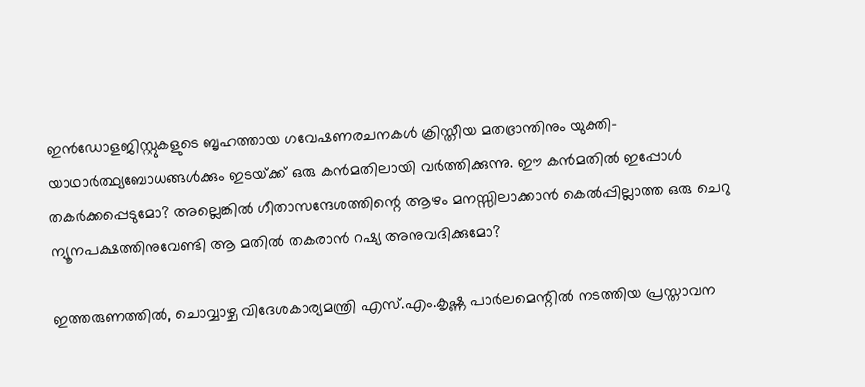ഇന്‍ഡോളജിസ്റ്റുകളുടെ ബൃഹത്തായ ഗവേഷണരചനകള്‍ ക്രിസ്തീയ മതഭ്രാന്തിനും യുക്തി-യാഥാര്‍ത്ഥ്യബോധങ്ങള്‍ക്കും ഇടയ്‌ക്ക്‌ ഒരു കന്‍മതിലായി വര്‍ത്തിക്കുന്നു. ഈ കന്‍മതില്‍ ഇപ്പോള്‍ തകര്‍ക്കപ്പെടുമോ? അല്ലെങ്കില്‍ ഗീതാസന്ദേശത്തിന്റെ ആഴം മനസ്സിലാക്കാന്‍ കെല്‍പ്പില്ലാത്ത ഒരു ചെറു ന്യൂനപക്ഷത്തിനുവേണ്ടി ആ മതില്‍ തകരാന്‍ റഷ്യ അനുവദിക്കുമോ?

ഇത്തരുണത്തില്‍, ചൊവ്വാഴ്ച വിദേശകാര്യമന്ത്രി എസ്‌.എം.കൃഷ്ണ പാര്‍ലമെന്റില്‍ നടത്തിയ പ്രസ്താവന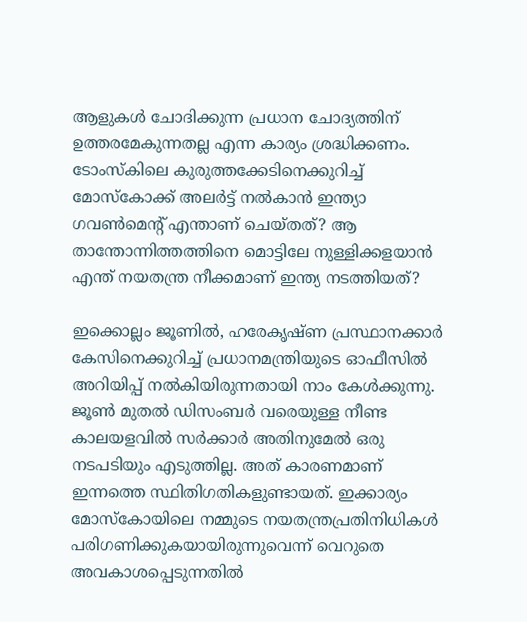ആളുകള്‍ ചോദിക്കുന്ന പ്രധാന ചോദ്യത്തിന്‌ ഉത്തരമേകുന്നതല്ല എന്ന കാര്യം ശ്രദ്ധിക്കണം. ടോംസ്കിലെ കുരുത്തക്കേടിനെക്കുറിച്ച്‌ മോസ്കോക്ക്‌ അലര്‍ട്ട്‌ നല്‍കാന്‍ ഇന്ത്യാ ഗവണ്‍മെന്റ്‌ എന്താണ്‌ ചെയ്തത്‌? ആ താന്തോന്നിത്തത്തിനെ മൊട്ടിലേ നുള്ളിക്കളയാന്‍ എന്ത്‌ നയതന്ത്ര നീക്കമാണ്‌ ഇന്ത്യ നടത്തിയത്‌?

ഇക്കൊല്ലം ജൂണില്‍, ഹരേകൃഷ്ണ പ്രസ്ഥാനക്കാര്‍ കേസിനെക്കുറിച്ച്‌ പ്രധാനമന്ത്രിയുടെ ഓഫീസില്‍ അറിയിപ്പ്‌ നല്‍കിയിരുന്നതായി നാം കേള്‍ക്കുന്നു. ജൂണ്‍ മുതല്‍ ഡിസംബര്‍ വരെയുള്ള നീണ്ട കാലയളവില്‍ സര്‍ക്കാര്‍ അതിനുമേല്‍ ഒരു നടപടിയും എടുത്തില്ല. അത്‌ കാരണമാണ്‌ ഇന്നത്തെ സ്ഥിതിഗതികളുണ്ടായത്‌. ഇക്കാര്യം മോസ്കോയിലെ നമ്മുടെ നയതന്ത്രപ്രതിനിധികള്‍ പരിഗണിക്കുകയായിരുന്നുവെന്ന്‌ വെറുതെ അവകാശപ്പെടുന്നതില്‍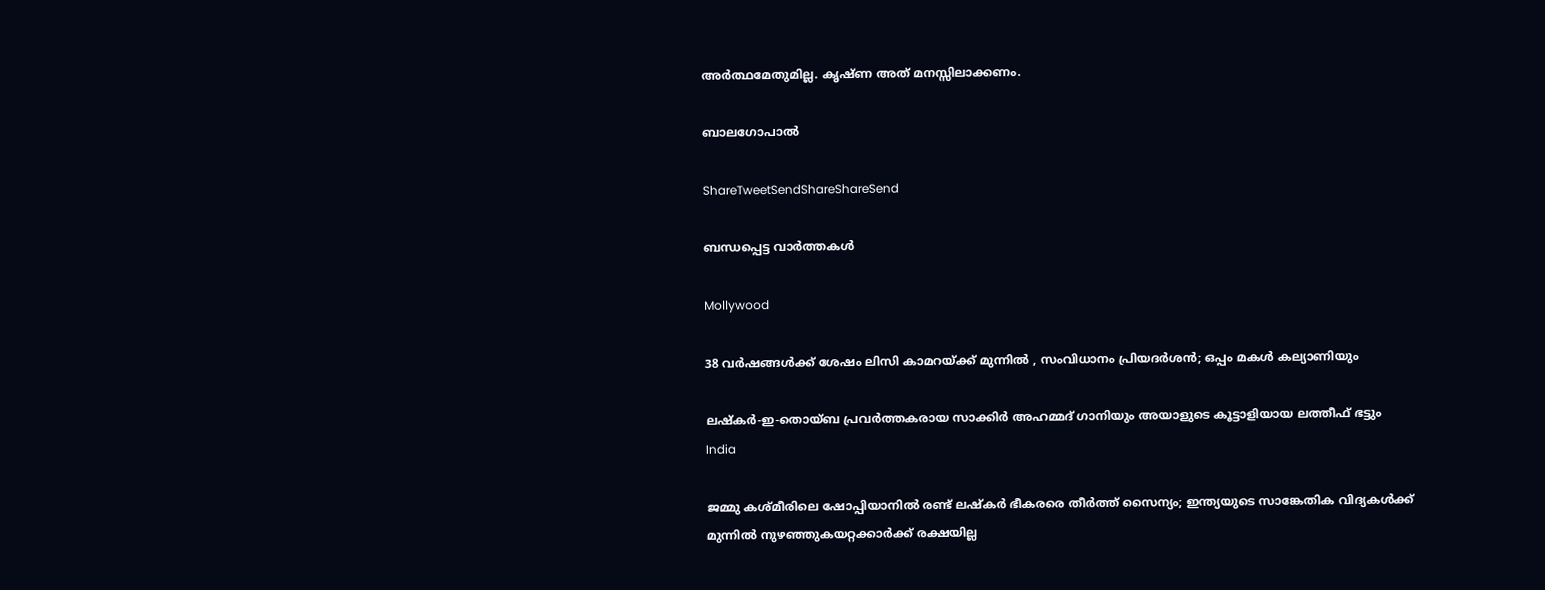അര്‍ത്ഥമേതുമില്ല. കൃഷ്ണ അത്‌ മനസ്സിലാക്കണം.

ബാലഗോപാല്‍

ShareTweetSendShareShareSend

ബന്ധപ്പെട്ട വാര്‍ത്തകള്‍

Mollywood

38 വർഷങ്ങൾക്ക് ശേഷം ലിസി കാമറയ്‌ക്ക് മുന്നിൽ , സംവിധാനം പ്രിയദർശൻ; ഒപ്പം മകൾ കല്യാണിയും

ലഷ്‌കർ-ഇ-തൊയ്ബ പ്രവർത്തകരായ സാക്കിർ അഹമ്മദ് ഗാനിയും അയാളുടെ കൂട്ടാളിയായ ലത്തീഫ് ഭട്ടും
India

ജമ്മു കശ്മീരിലെ ഷോപ്പിയാനില്‍ രണ്ട് ലഷ്കര്‍ ഭീകരരെ തീര്‍ത്ത് സൈന്യം; ഇന്ത്യയുടെ സാങ്കേതിക വിദ്യകള്‍ക്ക് മുന്നില്‍ നുഴഞ്ഞുകയറ്റക്കാര്‍ക്ക് രക്ഷയില്ല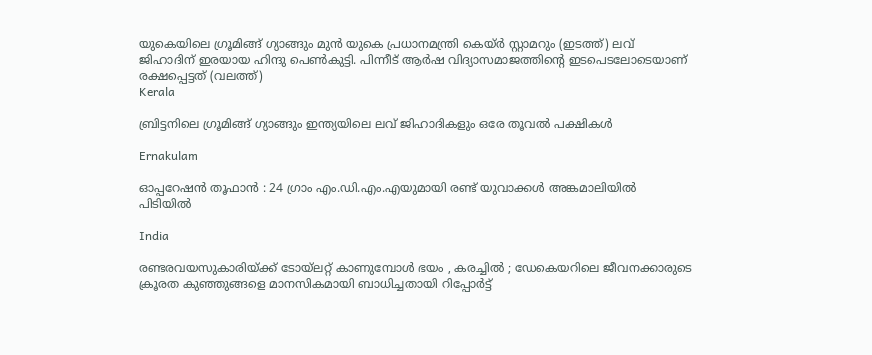യുകെയിലെ ഗ്രൂമിങ്ങ് ഗ്യാങ്ങും മുന്‍ യുകെ പ്രധാനമന്ത്രി കെയ്ര്‍ സ്റ്റാമറും (ഇടത്ത്) ലവ് ജിഹാദിന് ഇരയായ ഹിന്ദു പെണ്‍കുട്ടി. പിന്നീട് ആര്‍ഷ വിദ്യാസമാജത്തിന്‍റെ ഇടപെടലോടെയാണ് രക്ഷപ്പെട്ടത് (വലത്ത്)
Kerala

ബ്രിട്ടനിലെ ഗ്രൂമിങ്ങ് ഗ്യാങ്ങും ഇന്ത്യയിലെ ലവ് ജിഹാദികളും ഒരേ തൂവല്‍ പക്ഷികള്‍

Ernakulam

ഓപ്പറേഷൻ തൂഫാൻ : 24 ഗ്രാം എം.ഡി.എം.എയുമായി രണ്ട് യുവാക്കൾ അങ്കമാലിയിൽ പിടിയിൽ

India

രണ്ടരവയസുകാരിയ്‌ക്ക് ടോയ്‌ലറ്റ് കാണുമ്പോൾ ഭയം , കരച്ചിൽ ; ഡേകെയറിലെ ജീവനക്കാരുടെ ക്രൂരത കുഞ്ഞുങ്ങളെ മാനസികമായി ബാധിച്ചതായി റിപ്പോർട്ട്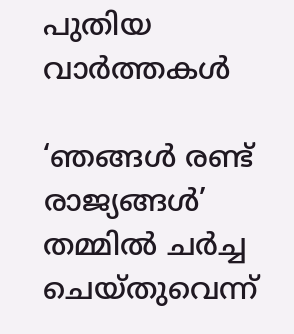പുതിയ വാര്‍ത്തകള്‍

‘ഞങ്ങള്‍ രണ്ട് രാജ്യങ്ങള്‍’ തമ്മില്‍ ചര്‍ച്ച ചെയ്തുവെന്ന്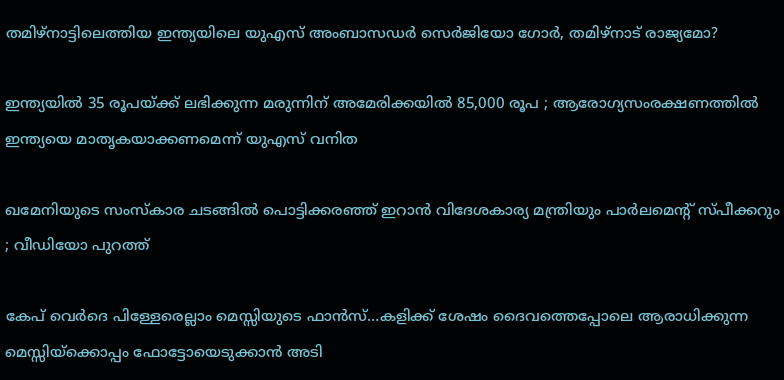തമിഴ്നാട്ടിലെത്തിയ ഇന്ത്യയിലെ യുഎസ് അംബാസഡര്‍ സെര്‍ജിയോ ഗോര്‍, തമിഴ്നാട് രാജ്യമോ?

ഇന്ത്യയിൽ 35 രൂപയ്‌ക്ക് ലഭിക്കുന്ന മരുന്നിന് അമേരിക്കയിൽ 85,000 രൂപ ; ആരോഗ്യസംരക്ഷണത്തിൽ ഇന്ത്യയെ മാതൃകയാക്കണമെന്ന് യുഎസ് വനിത

ഖമേനിയുടെ സംസ്കാര ചടങ്ങിൽ പൊട്ടിക്കരഞ്ഞ് ഇറാൻ വിദേശകാര്യ മന്ത്രിയും പാർലമെന്റ് സ്പീക്കറും ; വീഡിയോ പുറത്ത്

കേപ് വെര്‍ദെ പിള്ളേരെല്ലാം മെസ്സിയുടെ ഫാന്‍സ്…കളിക്ക് ശേഷം ദൈവത്തെപ്പോലെ ആരാധിക്കുന്ന മെസ്സിയ്‌ക്കൊപ്പം ഫോട്ടോയെടുക്കാന്‍ അടി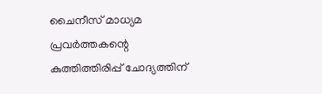ചൈനീസ് മാധ്യമ പ്രവർത്തകന്റെ കുത്തിത്തിരിപ്പ് ചോദ്യത്തിന്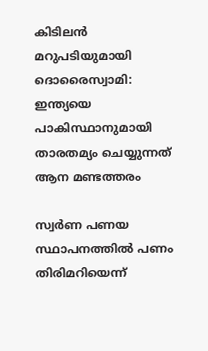കിടിലൻ മറുപടിയുമായി ദൊരൈസ്വാമി: ഇന്ത്യയെ പാകിസ്ഥാനുമായി താരതമ്യം ചെയ്യുന്നത് ആന മണ്ടത്തരം

സ്വര്‍ണ പണയ സ്ഥാപനത്തില്‍ പണം തിരിമറിയെന്ന്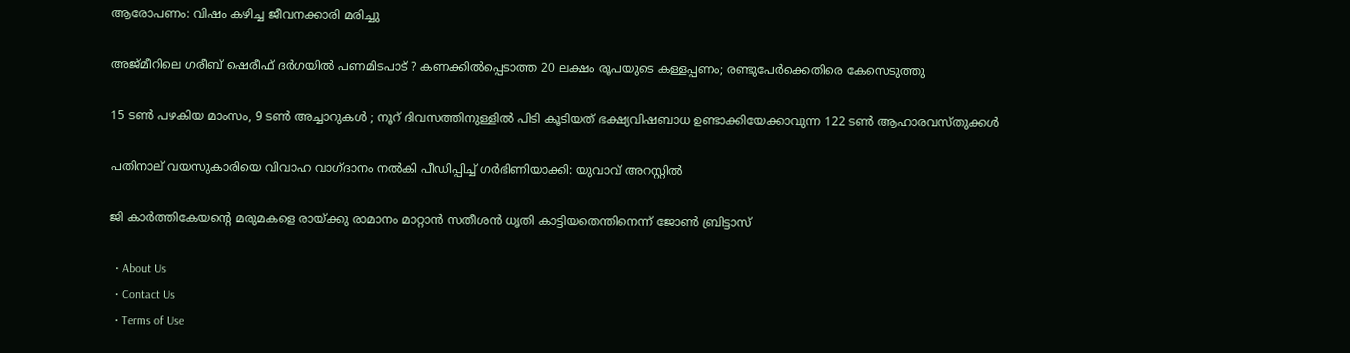ആരോപണം: വിഷം കഴിച്ച ജീവനക്കാരി മരിച്ചു

അജ്മീറിലെ ഗരീബ് ഷെരീഫ് ദർഗയിൽ പണമിടപാട് ? കണക്കിൽപ്പെടാത്ത 20 ലക്ഷം രൂപയുടെ കള്ളപ്പണം; രണ്ടുപേർക്കെതിരെ കേസെടുത്തു

15 ടൺ പഴകിയ മാംസം, 9 ടൺ അച്ചാറുകൾ ; നൂറ് ദിവസത്തിനുള്ളിൽ പിടി കൂടിയത് ഭക്ഷ്യവിഷബാധ ഉണ്ടാക്കിയേക്കാവുന്ന 122 ടൺ ആഹാരവസ്തുക്കൾ

പതിനാല് വയസുകാരിയെ വിവാഹ വാഗ്ദാനം നല്‍കി പീഡിപ്പിച്ച് ഗര്‍ഭിണിയാക്കി: യുവാവ് അറസ്റ്റില്‍

ജി കാര്‍ത്തികേയന്റെ മരുമകളെ രായ്‌ക്കു രാമാനം മാറ്റാന്‍ സതീശന്‍ ധൃതി കാട്ടിയതെന്തിനെന്ന് ജോണ്‍ ബ്രിട്ടാസ്

  • About Us
  • Contact Us
  • Terms of Use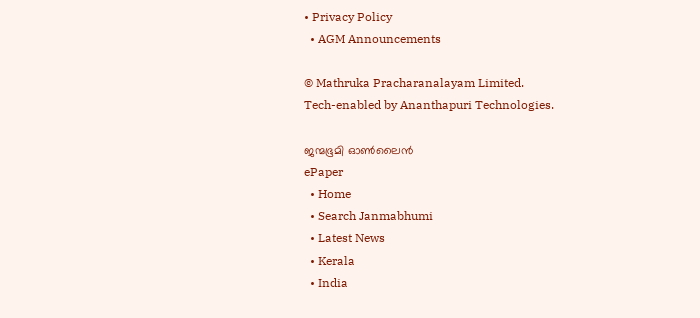• Privacy Policy
  • AGM Announcements

© Mathruka Pracharanalayam Limited.
Tech-enabled by Ananthapuri Technologies.

ജന്മഭൂമി ഓണ്‍ലൈന്‍
ePaper
  • Home
  • Search Janmabhumi
  • Latest News
  • Kerala
  • India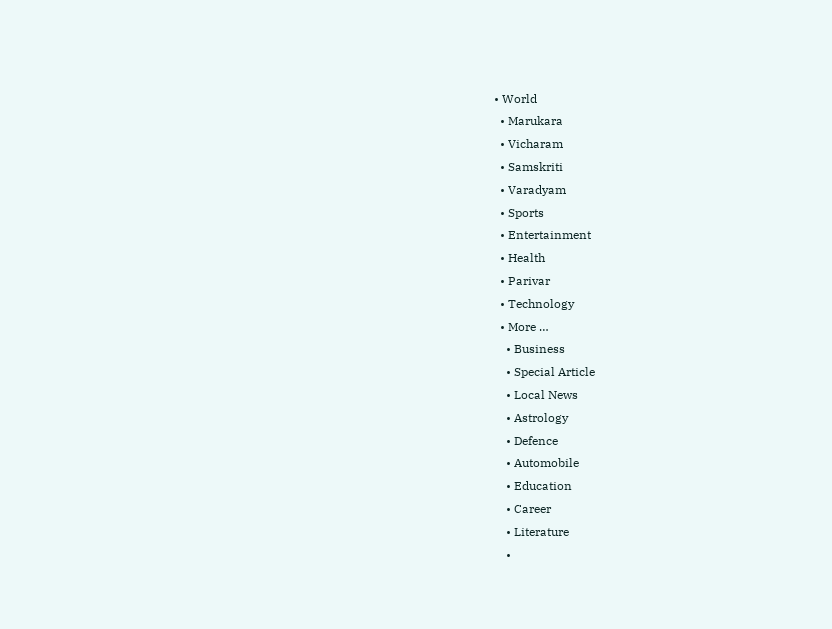• World
  • Marukara
  • Vicharam
  • Samskriti
  • Varadyam
  • Sports
  • Entertainment
  • Health
  • Parivar
  • Technology
  • More …
    • Business
    • Special Article
    • Local News
    • Astrology
    • Defence
    • Automobile
    • Education
    • Career
    • Literature
    •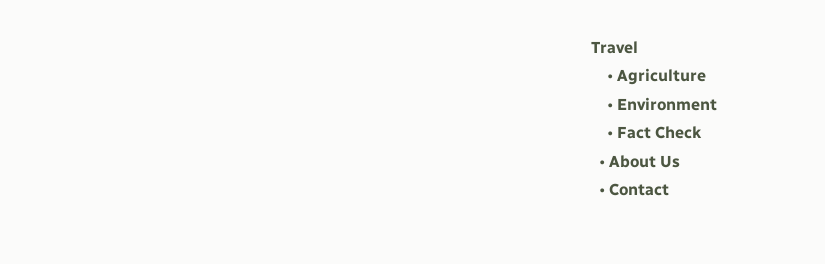Travel
    • Agriculture
    • Environment
    • Fact Check
  • About Us
  • Contact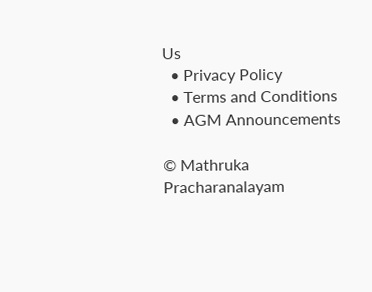Us
  • Privacy Policy
  • Terms and Conditions
  • AGM Announcements

© Mathruka Pracharanalayam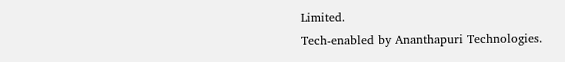Limited.
Tech-enabled by Ananthapuri Technologies.